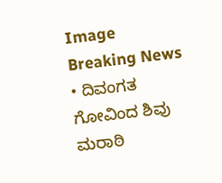Image
Breaking News
• ದಿವಂಗತ ಗೋವಿಂದ ಶಿವು ಮರಾಠಿ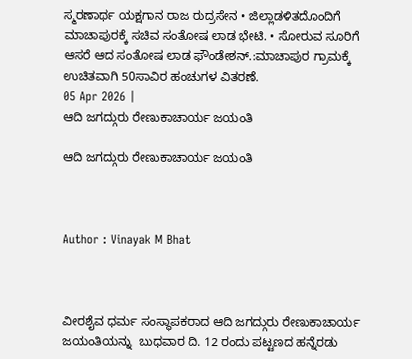ಸ್ಮರಣಾರ್ಥ ಯಕ್ಷಗಾನ ರಾಜ ರುದ್ರಸೇನ • ಜಿಲ್ಲಾಡಳಿತದೊಂದಿಗೆ ಮಾಚಾಪುರಕ್ಕೆ ಸಚಿವ ಸಂತೋಷ ಲಾಡ ಭೇಟಿ. • ಸೋರುವ ಸೂರಿಗೆ ಆಸರೆ ಆದ ಸಂತೋಷ ಲಾಡ ಫೌಂಡೇಶನ್.:ಮಾಚಾಪುರ ಗ್ರಾಮಕ್ಕೆ ಉಚಿತವಾಗಿ 50ಸಾವಿರ ಹಂಚುಗಳ ವಿತರಣೆ.
05 Apr 2026 |
ಆದಿ ಜಗದ್ಗುರು ರೇಣುಕಾಚಾರ್ಯ ಜಯಂತಿ

ಆದಿ ಜಗದ್ಗುರು ರೇಣುಕಾಚಾರ್ಯ ಜಯಂತಿ



Author : Vinayak M Bhat



ವೀರಶೈವ ಧರ್ಮ ಸಂಸ್ಥಾಪಕರಾದ ಆದಿ ಜಗದ್ಗುರು ರೇಣುಕಾಚಾರ್ಯ ಜಯಂತಿಯನ್ನು  ಬುಧವಾರ ದಿ. 12 ರಂದು ಪಟ್ಟಣದ ಹನ್ನೆರಡು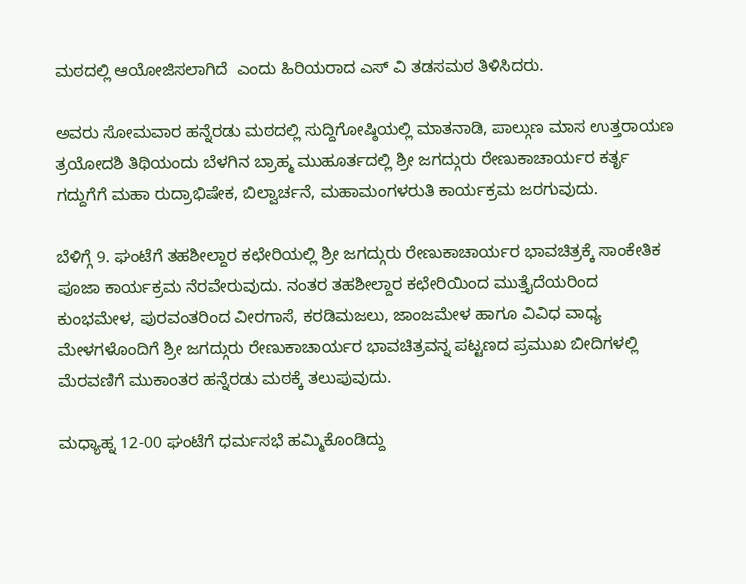ಮಠದಲ್ಲಿ ಆಯೋಜಿಸಲಾಗಿದೆ  ಎಂದು ಹಿರಿಯರಾದ ಎಸ್ ವಿ ತಡಸಮಠ ತಿಳಿಸಿದರು.

ಅವರು ಸೋಮವಾರ ಹನ್ನೆರಡು ಮಠದಲ್ಲಿ ಸುದ್ದಿಗೋಷ್ಠಿಯಲ್ಲಿ ಮಾತನಾಡಿ, ಪಾಲ್ಗುಣ ಮಾಸ ಉತ್ತರಾಯಣ ತ್ರಯೋದಶಿ ತಿಥಿಯಂದು ಬೆಳಗಿನ ಬ್ರಾಹ್ಮ ಮುಹೂರ್ತದಲ್ಲಿ ಶ್ರೀ ಜಗದ್ಗುರು ರೇಣುಕಾಚಾರ್ಯರ ಕರ್ತೃ ಗದ್ದುಗೆಗೆ ಮಹಾ ರುದ್ರಾಭಿಷೇಕ, ಬಿಲ್ವಾರ್ಚನೆ, ಮಹಾಮಂಗಳರುತಿ ಕಾರ್ಯಕ್ರಮ ಜರಗುವುದು.

ಬೆಳಿಗ್ಗೆ 9. ಘಂಟೆಗೆ ತಹಶೀಲ್ದಾರ ಕಛೇರಿಯಲ್ಲಿ ಶ್ರೀ ಜಗದ್ಗುರು ರೇಣುಕಾಚಾರ್ಯರ ಭಾವಚಿತ್ರಕ್ಕೆ ಸಾಂಕೇತಿಕ ಪೂಜಾ ಕಾರ್ಯಕ್ರಮ ನೆರವೇರುವುದು. ನಂತರ ತಹಶೀಲ್ದಾರ ಕಛೇರಿಯಿಂದ ಮುತ್ತೈದೆಯರಿಂದ ಕುಂಭಮೇಳ, ಪುರವಂತರಿಂದ ವೀರಗಾಸೆ, ಕರಡಿಮಜಲು, ಜಾಂಜಮೇಳ ಹಾಗೂ ವಿವಿಧ ವಾಧ್ಯ ಮೇಳಗಳೊಂದಿಗೆ ಶ್ರೀ ಜಗದ್ಗುರು ರೇಣುಕಾಚಾರ್ಯರ ಭಾವಚಿತ್ರವನ್ನ ಪಟ್ಟಣದ ಪ್ರಮುಖ ಬೀದಿಗಳಲ್ಲಿ ಮೆರವಣಿಗೆ ಮುಕಾಂತರ ಹನ್ನೆರಡು ಮಠಕ್ಕೆ ತಲುಪುವುದು.

ಮಧ್ಯಾಹ್ನ 12-00 ಘಂಟೆಗೆ ಧರ್ಮಸಭೆ ಹಮ್ಮಿಕೊಂಡಿದ್ದು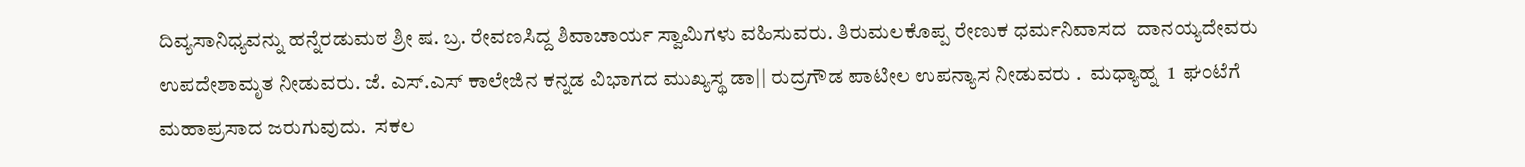ದಿವ್ಯಸಾನಿಧ್ಯವನ್ನು ಹನ್ನೆರಡುಮಠ ಶ್ರೀ ಷ. ಬ್ರ. ರೇವಣಸಿದ್ದ ಶಿವಾಚಾರ್ಯ ಸ್ವಾಮಿಗಳು ವಹಿಸುವರು. ತಿರುಮಲಕೊಪ್ಪ ರೇಣುಕ ಧರ್ಮನಿವಾಸದ  ದಾನಯ್ಯದೇವರು ಉಪದೇಶಾಮೃತ ನೀಡುವರು. ಜೆ. ಎಸ್.ಎಸ್ ಕಾಲೇಜಿನ ಕನ್ನಡ ವಿಭಾಗದ ಮುಖ್ಯಸ್ಥ ಡಾ|| ರುದ್ರಗೌಡ ಪಾಟೀಲ ಉಪನ್ಯಾಸ ನೀಡುವರು .  ಮಧ್ಯಾಹ್ನ  1  ಘಂಟೆಗೆ ಮಹಾಪ್ರಸಾದ ಜರುಗುವುದು.  ಸಕಲ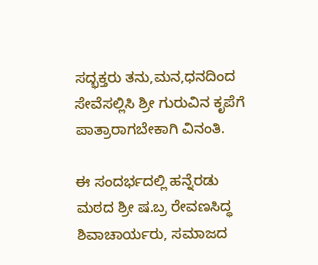ಸದ್ಭಕ್ತರು ತನು,ಮನ,ಧನದಿಂದ ಸೇವೆಸಲ್ಲಿಸಿ ಶ್ರೀ ಗುರುವಿನ ಕೃಪೆಗೆ ಪಾತ್ರಾರಾಗಬೇಕಾಗಿ ವಿನಂತಿ.

ಈ ಸಂದರ್ಭದಲ್ಲಿ ಹನ್ನೆರಡು ಮಠದ ಶ್ರೀ ಷ.ಬ್ರ ರೇವಣಸಿದ್ಧ ಶಿವಾಚಾರ್ಯರು, ಸಮಾಜದ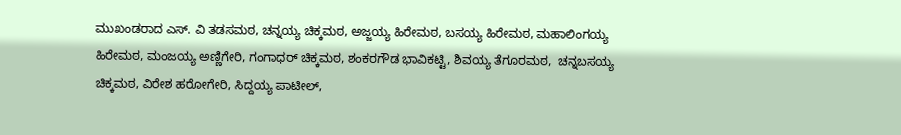ಮುಖಂಡರಾದ ಎಸ್. ವಿ ತಡಸಮಠ, ಚನ್ನಯ್ಯ ಚಿಕ್ಕಮಠ, ಅಜ್ಜಯ್ಯ ಹಿರೇಮಠ, ಬಸಯ್ಯ ಹಿರೇಮಠ, ಮಹಾಲಿಂಗಯ್ಯ ಹಿರೇಮಠ, ಮಂಜಯ್ಯ ಅಣ್ಣಿಗೇರಿ, ಗಂಗಾಧರ್ ಚಿಕ್ಕಮಠ, ಶಂಕರಗೌಡ ಭಾವಿಕಟ್ಟಿ, ಶಿವಯ್ಯ ತೆಗೂರಮಠ,  ಚನ್ನಬಸಯ್ಯ ಚಿಕ್ಕಮಠ, ವಿರೇಶ ಹರೋಗೇರಿ, ಸಿದ್ದಯ್ಯ ಪಾಟೀಲ್,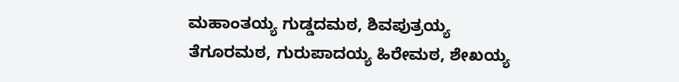ಮಹಾಂತಯ್ಯ ಗುಡ್ಡದಮಠ, ಶಿವಪುತ್ರಯ್ಯ ತೆಗೂರಮಠ, ಗುರುಪಾದಯ್ಯ ಹಿರೇಮಠ, ಶೇಖಯ್ಯ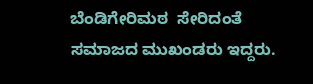ಬೆಂಡಿಗೇರಿಮಠ  ಸೇರಿದಂತೆ ಸಮಾಜದ ಮುಖಂಡರು ಇದ್ದರು.